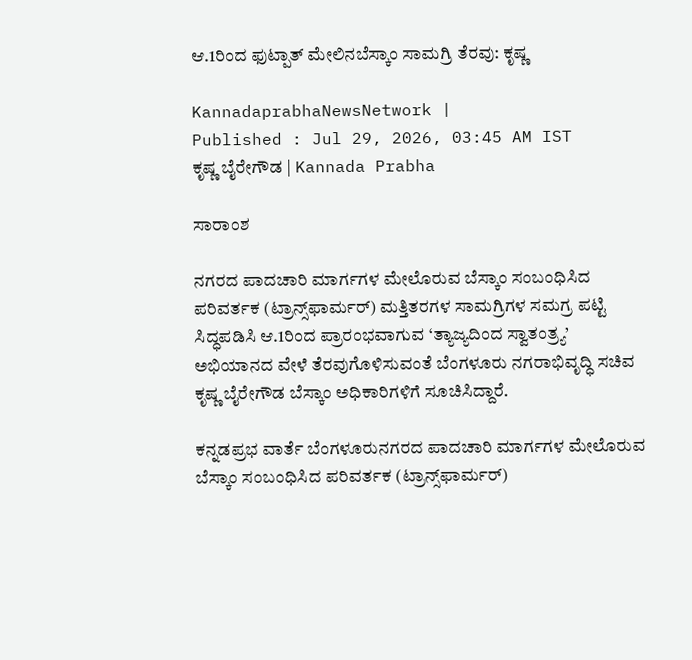ಆ.1ರಿಂದ ಫುಟ್ಪಾತ್‌ ಮೇಲಿನಬೆಸ್ಕಾಂ ಸಾಮಗ್ರಿ ತೆರವು: ಕೃಷ್ಣ

KannadaprabhaNewsNetwork |
Published : Jul 29, 2026, 03:45 AM IST
ಕೃಷ್ಣ ಬೈರೇಗೌಡ | Kannada Prabha

ಸಾರಾಂಶ

ನಗರದ ಪಾದಚಾರಿ ಮಾರ್ಗಗಳ ಮೇಲೊರುವ ಬೆಸ್ಕಾಂ ಸಂಬಂಧಿಸಿದ ಪರಿವರ್ತಕ (ಟ್ರಾನ್ಸ್‌ಫಾರ್ಮರ್‌) ಮತ್ತಿತರಗಳ ಸಾಮಗ್ರಿಗಳ ಸಮಗ್ರ ಪಟ್ಟಿ ಸಿದ್ಧಪಡಿಸಿ ಆ.1ರಿಂದ ಪ್ರಾರಂಭವಾಗುವ ‘ತ್ಯಾಜ್ಯದಿಂದ ಸ್ವಾತಂತ್ರ್ಯ’ ಅಭಿಯಾನದ ವೇಳೆ ತೆರವುಗೊಳಿಸುವಂತೆ ಬೆಂಗಳೂರು ನಗರಾಭಿವೃದ್ಧಿ ಸಚಿವ ಕೃಷ್ಣ ಬೈರೇಗೌಡ ಬೆಸ್ಕಾಂ ಅಧಿಕಾರಿಗಳಿಗೆ ಸೂಚಿಸಿದ್ದಾರೆ.

ಕನ್ನಡಪ್ರಭ ವಾರ್ತೆ ಬೆಂಗಳೂರುನಗರದ ಪಾದಚಾರಿ ಮಾರ್ಗಗಳ ಮೇಲೊರುವ ಬೆಸ್ಕಾಂ ಸಂಬಂಧಿಸಿದ ಪರಿವರ್ತಕ (ಟ್ರಾನ್ಸ್‌ಫಾರ್ಮರ್‌)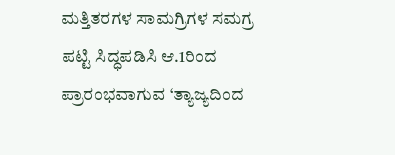ಮತ್ತಿತರಗಳ ಸಾಮಗ್ರಿಗಳ ಸಮಗ್ರ ಪಟ್ಟಿ ಸಿದ್ಧಪಡಿಸಿ ಆ.1ರಿಂದ ಪ್ರಾರಂಭವಾಗುವ ‘ತ್ಯಾಜ್ಯದಿಂದ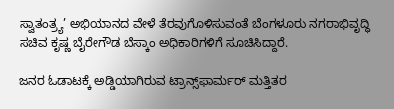ಸ್ವಾತಂತ್ರ್ಯ’ ಅಭಿಯಾನದ ವೇಳೆ ತೆರವುಗೊಳಿಸುವಂತೆ ಬೆಂಗಳೂರು ನಗರಾಭಿವೃದ್ಧಿ ಸಚಿವ ಕೃಷ್ಣ ಬೈರೇಗೌಡ ಬೆಸ್ಕಾಂ ಅಧಿಕಾರಿಗಳಿಗೆ ಸೂಚಿಸಿದ್ದಾರೆ.

ಜನರ ಓಡಾಟಕ್ಕೆ ಅಡ್ಡಿಯಾಗಿರುವ ಟ್ರಾನ್ಸ್‌ಫಾರ್ಮರ್‌ ಮತ್ತಿತರ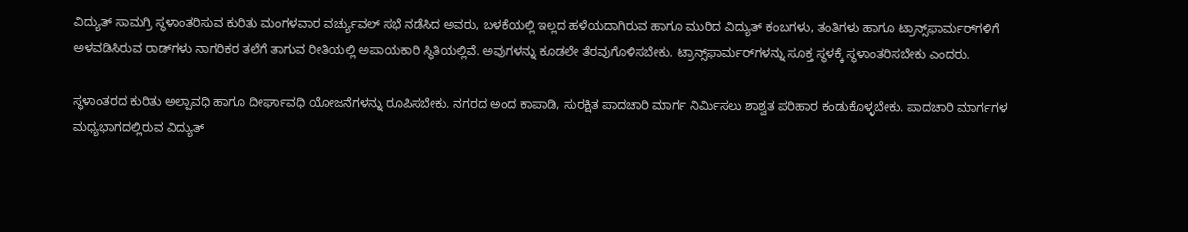ವಿದ್ಯುತ್ ಸಾಮಗ್ರಿ ಸ್ಥಳಾಂತರಿಸುವ ಕುರಿತು ಮಂಗಳವಾರ ವರ್ಚ್ಯುವಲ್ ಸಭೆ ನಡೆಸಿದ ಅವರು, ಬಳಕೆಯಲ್ಲಿ ಇಲ್ಲದ ಹಳೆಯದಾಗಿರುವ ಹಾಗೂ ಮುರಿದ ವಿದ್ಯುತ್ ಕಂಬಗಳು, ತಂತಿಗಳು ಹಾಗೂ ಟ್ರಾನ್ಸ್‌ಫಾರ್ಮರ್‌ಗಳಿಗೆ ಅಳವಡಿಸಿರುವ ರಾಡ್‌ಗಳು ನಾಗರಿಕರ ತಲೆಗೆ ತಾಗುವ ರೀತಿಯಲ್ಲಿ ಅಪಾಯಕಾರಿ ಸ್ಥಿತಿಯಲ್ಲಿವೆ. ಅವುಗಳನ್ನು ಕೂಡಲೇ ತೆರವುಗೊಳಿಸಬೇಕು. ಟ್ರಾನ್ಸ್‌ಫಾರ್ಮರ್‌ಗಳನ್ನು ಸೂಕ್ತ ಸ್ಥಳಕ್ಕೆ ಸ್ಥಳಾಂತರಿಸಬೇಕು ಎಂದರು.

ಸ್ಥಳಾಂತರದ ಕುರಿತು ಅಲ್ಪಾವಧಿ ಹಾಗೂ ದೀರ್ಘಾವಧಿ ಯೋಜನೆಗಳನ್ನು ರೂಪಿಸಬೇಕು. ನಗರದ ಅಂದ ಕಾಪಾಡಿ, ಸುರಕ್ಷಿತ ಪಾದಚಾರಿ ಮಾರ್ಗ ನಿರ್ಮಿಸಲು ಶಾಶ್ವತ ಪರಿಹಾರ ಕಂಡುಕೊಳ್ಳಬೇಕು. ಪಾದಚಾರಿ ಮಾರ್ಗಗಳ ಮಧ್ಯಭಾಗದಲ್ಲಿರುವ ವಿದ್ಯುತ್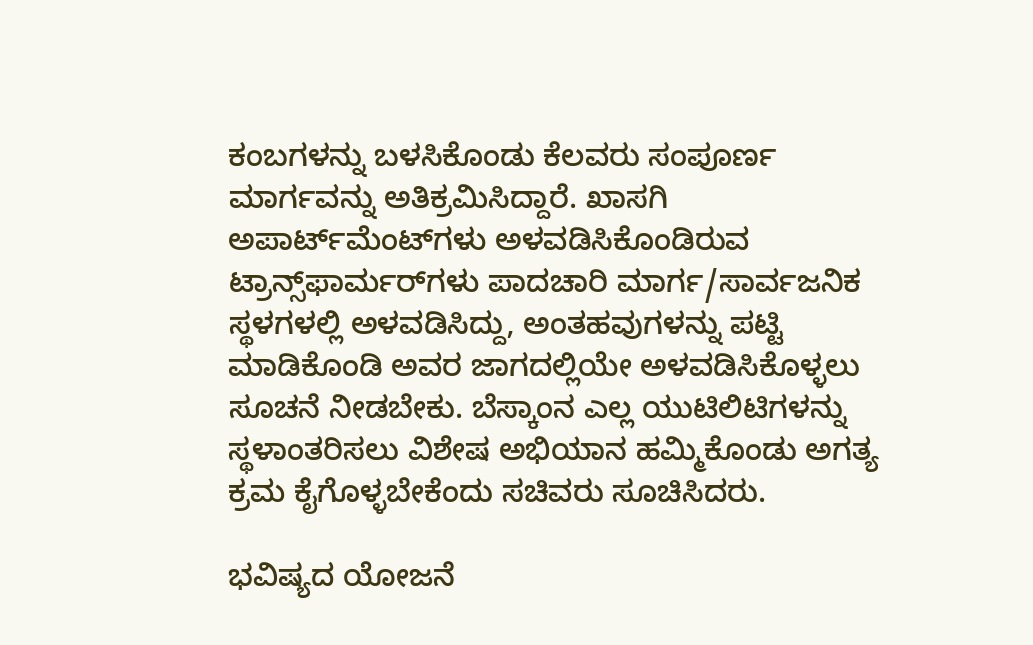ಕಂಬಗಳನ್ನು ಬಳಸಿಕೊಂಡು ಕೆಲವರು ಸಂಪೂರ್ಣ ಮಾರ್ಗವನ್ನು ಅತಿಕ್ರಮಿಸಿದ್ದಾರೆ. ಖಾಸಗಿ ಅಪಾರ್ಟ್‌ಮೆಂಟ್‌ಗಳು ಅಳವಡಿಸಿಕೊಂಡಿರುವ ಟ್ರಾನ್ಸ್‌ಫಾರ್ಮರ್‌ಗಳು ಪಾದಚಾರಿ ಮಾರ್ಗ/ಸಾರ್ವಜನಿಕ ಸ್ಥಳಗಳಲ್ಲಿ ಅಳವಡಿಸಿದ್ದು, ಅಂತಹವುಗಳನ್ನು ಪಟ್ಟಿ ಮಾಡಿಕೊಂಡಿ ಅವರ ಜಾಗದಲ್ಲಿಯೇ ಅಳವಡಿಸಿಕೊಳ್ಳಲು ಸೂಚನೆ ನೀಡಬೇಕು. ಬೆಸ್ಕಾಂನ ಎಲ್ಲ ಯುಟಿಲಿಟಿಗಳನ್ನು ಸ್ಥಳಾಂತರಿಸಲು ವಿಶೇಷ ಅಭಿಯಾನ ಹಮ್ಮಿಕೊಂಡು ಅಗತ್ಯ ಕ್ರಮ ಕೈಗೊಳ್ಳಬೇಕೆಂದು ಸಚಿವರು ಸೂಚಿಸಿದರು.

ಭವಿಷ್ಯದ ಯೋಜನೆ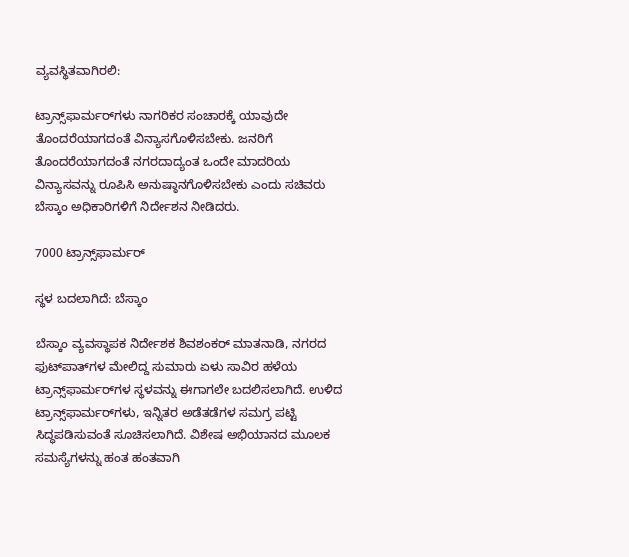ವ್ಯವಸ್ಥಿತವಾಗಿರಲಿ:

ಟ್ರಾನ್ಸ್‌ಫಾರ್ಮರ್‌ಗಳು ನಾಗರಿಕರ ಸಂಚಾರಕ್ಕೆ ಯಾವುದೇ ತೊಂದರೆಯಾಗದಂತೆ ವಿನ್ಯಾಸಗೊಳಿಸಬೇಕು. ಜನರಿಗೆ ತೊಂದರೆಯಾಗದಂತೆ ನಗರದಾದ್ಯಂತ ಒಂದೇ ಮಾದರಿಯ ವಿನ್ಯಾಸವನ್ನು ರೂಪಿಸಿ ಅನುಷ್ಠಾನಗೊಳಿಸಬೇಕು ಎಂದು ಸಚಿವರು ಬೆಸ್ಕಾಂ ಅಧಿಕಾರಿಗಳಿಗೆ ನಿರ್ದೇಶನ ನೀಡಿದರು.

7000 ಟ್ರಾನ್ಸ್‌ಫಾರ್ಮರ್

ಸ್ಥಳ ಬದಲಾಗಿದೆ: ಬೆಸ್ಕಾಂ

ಬೆಸ್ಕಾಂ ವ್ಯವಸ್ಥಾಪಕ ನಿರ್ದೇಶಕ ಶಿವಶಂಕರ್ ಮಾತನಾಡಿ, ನಗರದ ಫುಟ್‌ಪಾತ್‌ಗಳ ಮೇಲಿದ್ದ ಸುಮಾರು ಏಳು ಸಾವಿರ ಹಳೆಯ ಟ್ರಾನ್ಸ್‌ಫಾರ್ಮರ್‌ಗಳ ಸ್ಥಳವನ್ನು ಈಗಾಗಲೇ ಬದಲಿಸಲಾಗಿದೆ. ಉಳಿದ ಟ್ರಾನ್ಸ್‌ಫಾರ್ಮರ್‌ಗಳು, ಇನ್ನಿತರ ಅಡೆತಡೆಗಳ ಸಮಗ್ರ ಪಟ್ಟಿ ಸಿದ್ಧಪಡಿಸುವಂತೆ ಸೂಚಿಸಲಾಗಿದೆ. ವಿಶೇಷ ಅಭಿಯಾನದ ಮೂಲಕ ಸಮಸ್ಯೆಗಳನ್ನು ಹಂತ ಹಂತವಾಗಿ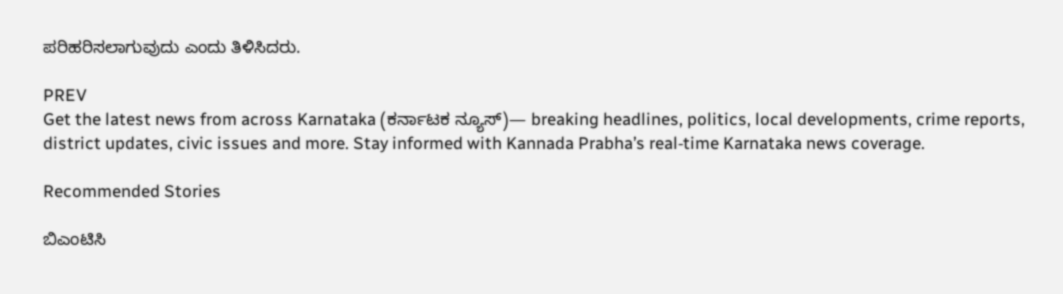ಪರಿಹರಿಸಲಾಗುವುದು ಎಂದು ತಿಳಿಸಿದರು.

PREV
Get the latest news from across Karnataka (ಕರ್ನಾಟಕ ನ್ಯೂಸ್)— breaking headlines, politics, local developments, crime reports, district updates, civic issues and more. Stay informed with Kannada Prabha’s real‑time Karnataka news coverage.

Recommended Stories

ಬಿಎಂಟಿಸಿ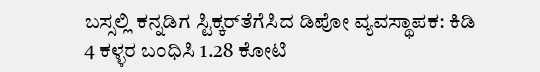ಬಸ್ಸಲ್ಲಿ ಕನ್ನಡಿಗ ಸ್ಟಿಕ್ಕರ್‌ತೆಗೆಸಿದ ಡಿಪೋ ವ್ಯವಸ್ಥಾಪಕ: ಕಿಡಿ
4 ಕಳ್ಳರ ಬಂಧಿಸಿ 1.28 ಕೋಟಿ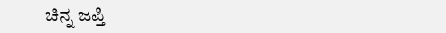ಚಿನ್ನ ಜಪ್ತಿ